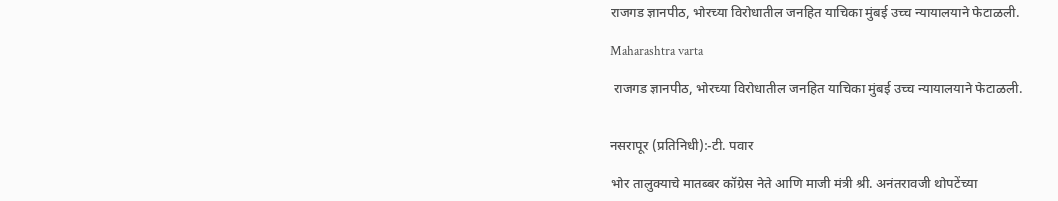राजगड ज्ञानपीठ, भोरच्या विरोधातील जनहित याचिका मुंबई उच्च न्यायालयाने फेटाळली.

Maharashtra varta

 राजगड ज्ञानपीठ, भोरच्या विरोधातील जनहित याचिका मुंबई उच्च न्यायालयाने फेटाळली.


नसरापूर (प्रतिनिधी):-टी. पवार

भोर तालुक्याचे मातब्बर कॉग्रेस नेते आणि माजी मंत्री श्री. अनंतरावजी थोपटेंच्या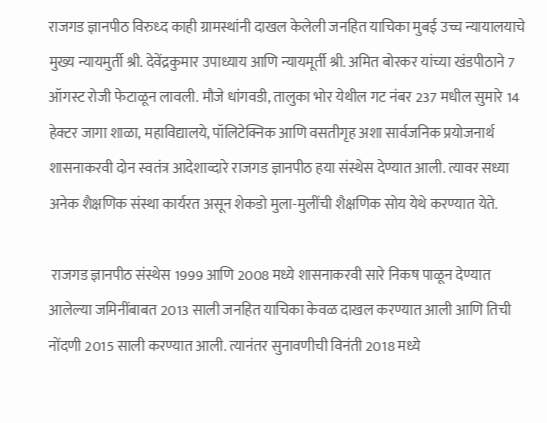राजगड ज्ञानपीठ विरुध्द काही ग्रामस्थांनी दाखल केलेली जनहित याचिका मुबई उच्च न्यायालयाचे मुख्य न्यायमुर्ती श्री. देवेंद्रकुमार उपाध्याय आणि न्यायमूर्ती श्री. अमित बोरकर यांच्या खंडपीठाने 7 ऑगस्ट रोजी फेटाळून लावली. मौजे धांगवडी, तालुका भोर येथील गट नंबर 237 मधील सुमारे 14 हेक्टर जागा शाळा, महाविद्यालये, पॉलिटेक्निक आणि वसतीगृह अशा सार्वजनिक प्रयोजनार्थ शासनाकरवी दोन स्वतंत्र आदेशाव्दारे राजगड ज्ञानपीठ हया संस्थेस देण्यात आली. त्यावर सध्या अनेक शैक्षणिक संस्था कार्यरत असून शेकडो मुला-मुलींची शैक्षणिक सोय येथे करण्यात येते.

 राजगड ज्ञानपीठ संस्थेस 1999 आणि 2008 मध्ये शासनाकरवी सारे निकष पाळून देण्यात आलेल्या जमिनींबाबत 2013 साली जनहित याचिका केवळ दाखल करण्यात आली आणि तिची नोंदणी 2015 साली करण्यात आली. त्यानंतर सुनावणीची विनंती 2018 मध्ये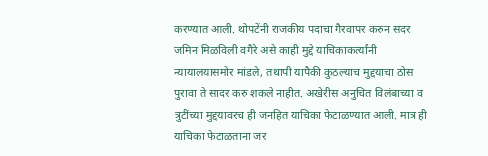करण्यात आली. थोपटेंनी राजकीय पदाचा गैरवापर करुन सदर जमिन मिळविली वगैरे असे काही मुद्दे याचिकाकर्त्यांनी न्यायालयासमोर मांडले, तथापी यापैकी कुठल्याच मुद्दयाचा ठोस पुरावा ते सादर करु शकले नाहीत. अखेरीस अनुचित विलंबाच्या व त्रुटींच्या मुद्दयावरच ही जनहित याचिका फेटाळण्यात आली. मात्र ही याचिका फेटाळताना जर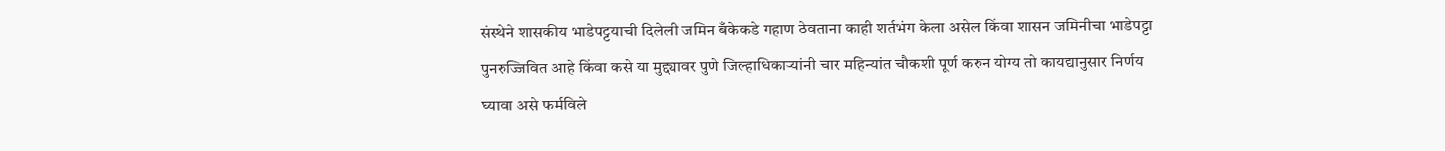संस्थेने शासकीय भाडेपट्टयाची दिलेली जमिन बँकेकडे गहाण ठेवताना काही शर्तभंग केला असेल किंवा शासन जमिनीचा भाडेपट्टा पुनरुज्जिवित आहे किंवा कसे या मुद्द्यावर पुणे जिल्हाधिकाऱ्यांनी चार महिन्यांत चौकशी पूर्ण करुन योग्य तो कायद्यानुसार निर्णय घ्यावा असे फर्मविले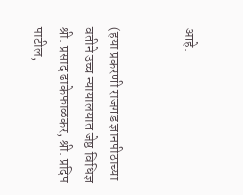आहे.


(हया प्रकरणी राजगड ज्ञानपीठाच्या वतीने उच्च न्यायालयात जेष्ठ विधिज्ञ श्री. प्रसाद ढाकेफाळकर, श्री. प्रदिप पाटील,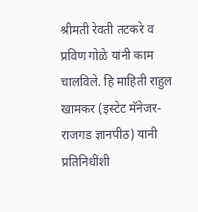श्रीमती रेवती तटकरे व  प्रविण गोळे यांनी काम चालविले. हि माहिती राहुल खामकर (इस्टेट मॅनेजर- राजगड ज्ञानपीठ) यानी प्रतिनिधींशी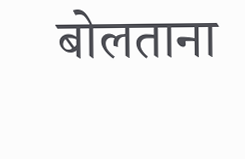बोलताना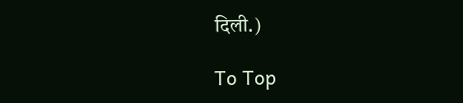दिली.)

To Top